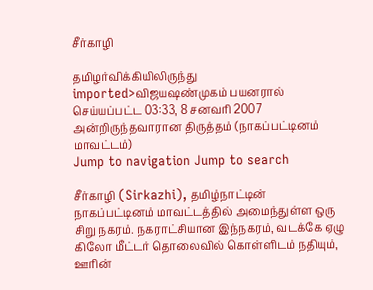சீர்காழி

தமிழர்விக்கியிலிருந்து
imported>விஜயஷண்முகம் பயனரால் செய்யப்பட்ட 03:33, 8 சனவரி 2007 அன்றிருந்தவாரான திருத்தம் (நாகப்பட்டினம் மாவட்டம்)
Jump to navigation Jump to search

சீர்காழி (Sirkazhi), தமிழ்நாட்டின் நாகப்பட்டினம் மாவட்டத்தில் அமைந்துள்ள ஒரு சிறு நகரம். நகராட்சியான இந்நகரம், வடக்கே ஏழு கிலோ மீட்டர் தொலைவில் கொள்ளிடம் நதியும், ஊரின்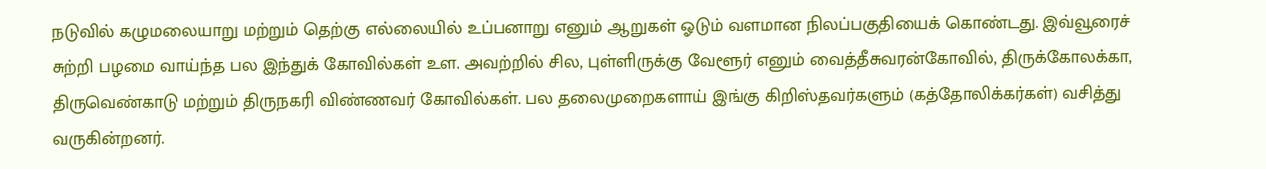நடுவில் கழுமலையாறு மற்றும் தெற்கு எல்லையில் உப்பனாறு எனும் ஆறுகள் ஓடும் வளமான நிலப்பகுதியைக் கொண்டது. இவ்வூரைச் சுற்றி பழமை வாய்ந்த பல இந்துக் கோவில்கள் உள. அவற்றில் சில, புள்ளிருக்கு வேளூர் எனும் வைத்தீசுவரன்கோவில், திருக்கோலக்கா, திருவெண்காடு மற்றும் திருநகரி விண்ணவர் கோவில்கள். பல தலைமுறைகளாய் இங்கு கிறிஸ்தவர்களும் (கத்தோலிக்கர்கள்) வசித்து வருகின்றனர்.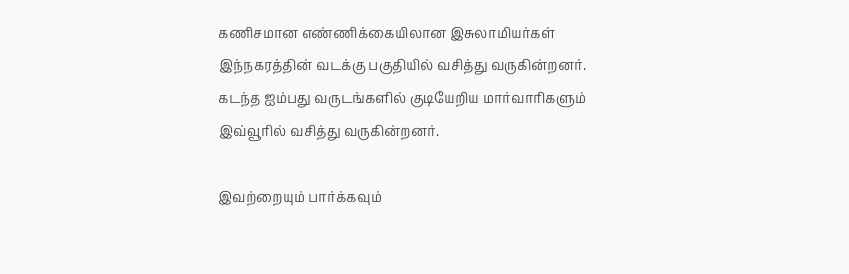கணிசமான எண்ணிக்கையிலான இசுலாமியர்கள் இந்நகரத்தின் வடக்கு பகுதியில் வசித்து வருகின்றனர். கடந்த ஐம்பது வருடங்களில் குடியேறிய மார்வாரிகளும் இவ்வூரில் வசித்து வருகின்றனர்.

இவற்றையும் பார்க்கவும்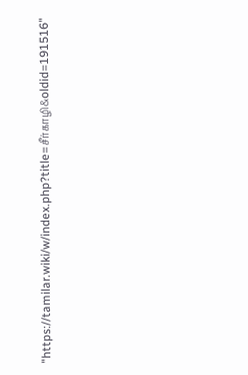"https://tamilar.wiki/w/index.php?title=சீர்காழி&oldid=191516"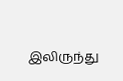இலிருந்து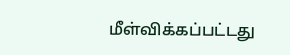மீள்விக்கப்பட்டது